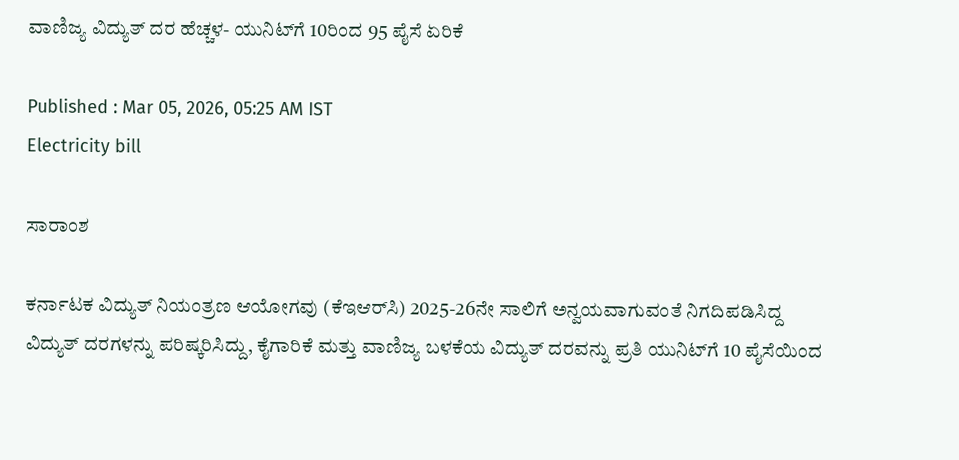ವಾಣಿಜ್ಯ ವಿದ್ಯುತ್‌ ದರ ಹೆಚ್ಚಳ- ಯುನಿಟ್‌ಗೆ 10ರಿಂದ 95 ಪೈಸೆ ಏರಿಕೆ

Published : Mar 05, 2026, 05:25 AM IST
Electricity bill

ಸಾರಾಂಶ

ಕರ್ನಾಟಕ ವಿದ್ಯುತ್‌ ನಿಯಂತ್ರಣ ಆಯೋಗವು (ಕೆಇಆರ್‌ಸಿ) 2025-26ನೇ ಸಾಲಿಗೆ ಅನ್ವಯವಾಗುವಂತೆ ನಿಗದಿಪಡಿಸಿದ್ದ ವಿದ್ಯುತ್‌ ದರಗಳನ್ನು ಪರಿಷ್ಕರಿಸಿದ್ದು, ಕೈಗಾರಿಕೆ ಮತ್ತು ವಾಣಿಜ್ಯ ಬಳಕೆಯ ವಿದ್ಯುತ್‌ ದರವನ್ನು ಪ್ರತಿ ಯುನಿಟ್‌ಗೆ 10 ಪೈಸೆಯಿಂದ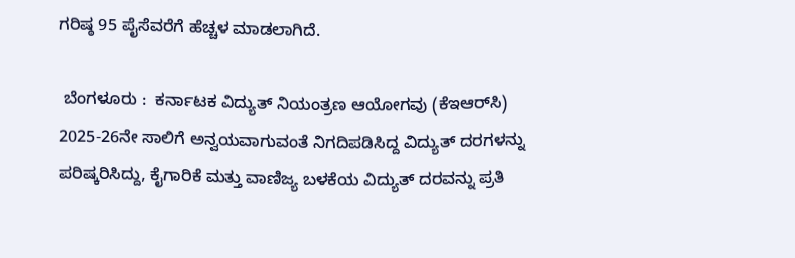ಗರಿಷ್ಠ 95 ಪೈಸೆವರೆಗೆ ಹೆಚ್ಚಳ ಮಾಡಲಾಗಿದೆ.

 ಬೆಂಗಳೂರು :  ಕರ್ನಾಟಕ ವಿದ್ಯುತ್‌ ನಿಯಂತ್ರಣ ಆಯೋಗವು (ಕೆಇಆರ್‌ಸಿ) 2025-26ನೇ ಸಾಲಿಗೆ ಅನ್ವಯವಾಗುವಂತೆ ನಿಗದಿಪಡಿಸಿದ್ದ ವಿದ್ಯುತ್‌ ದರಗಳನ್ನು ಪರಿಷ್ಕರಿಸಿದ್ದು, ಕೈಗಾರಿಕೆ ಮತ್ತು ವಾಣಿಜ್ಯ ಬಳಕೆಯ ವಿದ್ಯುತ್‌ ದರವನ್ನು ಪ್ರತಿ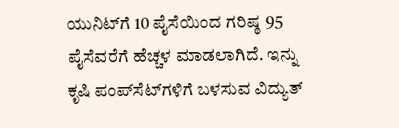ಯುನಿಟ್‌ಗೆ 10 ಪೈಸೆಯಿಂದ ಗರಿಷ್ಠ 95 ಪೈಸೆವರೆಗೆ ಹೆಚ್ಚಳ ಮಾಡಲಾಗಿದೆ. ಇನ್ನು ಕೃಷಿ ಪಂಪ್‌ಸೆಟ್‌ಗಳಿಗೆ ಬಳಸುವ ವಿದ್ಯುತ್‌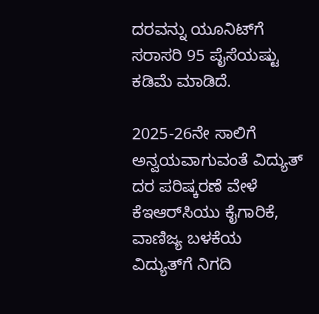ದರವನ್ನು ಯೂನಿಟ್‌ಗೆ ಸರಾಸರಿ 95 ಪೈಸೆಯಷ್ಟು ಕಡಿಮೆ ಮಾಡಿದೆ.

2025-26ನೇ ಸಾಲಿಗೆ ಅನ್ವಯವಾಗುವಂತೆ ವಿದ್ಯುತ್‌ ದರ ಪರಿಷ್ಕರಣೆ ವೇಳೆ ಕೆಇಆರ್‌ಸಿಯು ಕೈಗಾರಿಕೆ, ವಾಣಿಜ್ಯ ಬಳಕೆಯ ವಿದ್ಯುತ್‌ಗೆ ನಿಗದಿ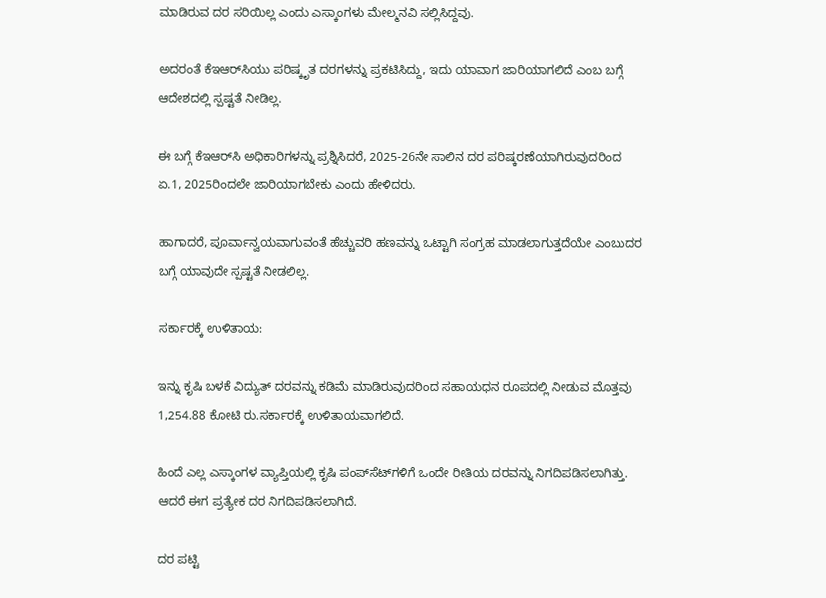ಮಾಡಿರುವ ದರ ಸರಿಯಿಲ್ಲ ಎಂದು ಎಸ್ಕಾಂಗಳು ಮೇಲ್ಮನವಿ ಸಲ್ಲಿಸಿದ್ದವು.

ಅದರಂತೆ ಕೆಇಆರ್‌ಸಿಯು ಪರಿಷ್ಕೃತ ದರಗಳನ್ನು ಪ್ರಕಟಿಸಿದ್ದು, ಇದು ಯಾವಾಗ ಜಾರಿಯಾಗಲಿದೆ ಎಂಬ ಬಗ್ಗೆ ಆದೇಶದಲ್ಲಿ ಸ್ಪಷ್ಟತೆ ನೀಡಿಲ್ಲ.

ಈ ಬಗ್ಗೆ ಕೆಇಆರ್‌ಸಿ ಅಧಿಕಾರಿಗಳನ್ನು ಪ್ರಶ್ನಿಸಿದರೆ, 2025-26ನೇ ಸಾಲಿನ ದರ ಪರಿಷ್ಕರಣೆಯಾಗಿರುವುದರಿಂದ ಏ.1, 2025ರಿಂದಲೇ ಜಾರಿಯಾಗಬೇಕು ಎಂದು ಹೇಳಿದರು.

ಹಾಗಾದರೆ, ಪೂರ್ವಾನ್ವಯವಾಗುವಂತೆ ಹೆಚ್ಚುವರಿ ಹಣವನ್ನು ಒಟ್ಟಾಗಿ ಸಂಗ್ರಹ ಮಾಡಲಾಗುತ್ತದೆಯೇ ಎಂಬುದರ ಬಗ್ಗೆ ಯಾವುದೇ ಸ್ಪಷ್ಟತೆ ನೀಡಲಿಲ್ಲ.

ಸರ್ಕಾರಕ್ಕೆ ಉಳಿತಾಯ:

ಇನ್ನು ಕೃಷಿ ಬಳಕೆ ವಿದ್ಯುತ್‌ ದರವನ್ನು ಕಡಿಮೆ ಮಾಡಿರುವುದರಿಂದ ಸಹಾಯಧನ ರೂಪದಲ್ಲಿ ನೀಡುವ ಮೊತ್ತವು 1,254.88 ಕೋಟಿ ರು.ಸರ್ಕಾರಕ್ಕೆ ಉಳಿತಾಯವಾಗಲಿದೆ.

ಹಿಂದೆ ಎಲ್ಲ ಎಸ್ಕಾಂಗಳ ವ್ಯಾಪ್ತಿಯಲ್ಲಿ ಕೃಷಿ ಪಂಪ್‌ಸೆಟ್‌ಗಳಿಗೆ ಒಂದೇ ರೀತಿಯ ದರವನ್ನು ನಿಗದಿಪಡಿಸಲಾಗಿತ್ತು. ಆದರೆ ಈಗ ಪ್ರತ್ಯೇಕ ದರ ನಿಗದಿಪಡಿಸಲಾಗಿದೆ.

ದರ ಪಟ್ಟಿ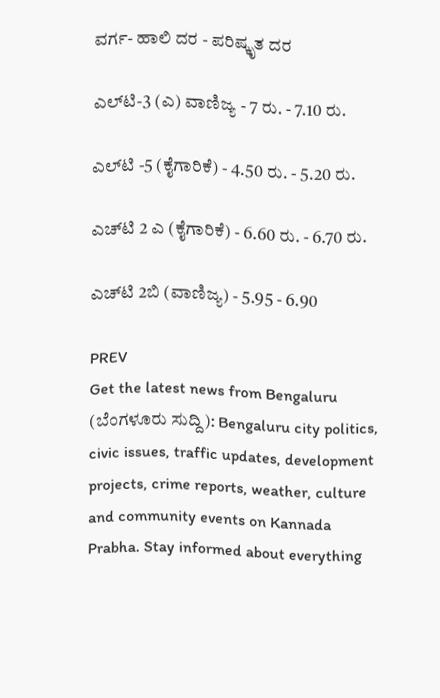ವರ್ಗ- ಹಾಲಿ ದರ - ಪರಿಷ್ಕೃತ ದರ

ಎಲ್‌ಟಿ-3 (ಎ) ವಾಣಿಜ್ಯ - 7 ರು. - 7.10 ರು.

ಎಲ್‌ಟಿ -5 (ಕೈಗಾರಿಕೆ) - 4.50 ರು. - 5.20 ರು.

ಎಚ್‌ಟಿ 2 ಎ (ಕೈಗಾರಿಕೆ) - 6.60 ರು. - 6.70 ರು.

ಎಚ್‌ಟಿ 2ಬಿ (ವಾಣಿಜ್ಯ) - 5.95 - 6.90

PREV
Get the latest news from Bengaluru (ಬೆಂಗಳೂರು ಸುದ್ದಿ): Bengaluru city politics, civic issues, traffic updates, development projects, crime reports, weather, culture and community events on Kannada Prabha. Stay informed about everything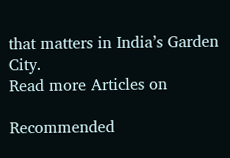that matters in India’s Garden City.
Read more Articles on

Recommended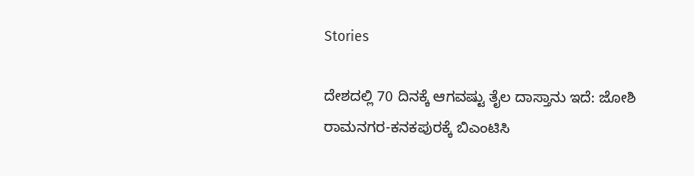Stories

ದೇಶದಲ್ಲಿ 70 ದಿನಕ್ಕೆ ಆಗವಷ್ಟು ತೈಲ ದಾಸ್ತಾನು ಇದೆ: ಜೋಶಿ
ರಾಮನಗರ-ಕನಕಪುರಕ್ಕೆ ಬಿಎಂಟಿಸಿ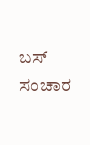ಬಸ್ ಸಂಚಾರ